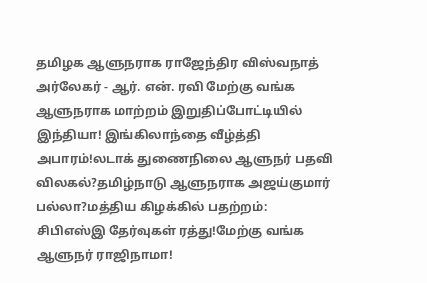தமிழக ஆளுநராக ராஜேந்திர விஸ்வநாத் அர்லேகர் - ஆர். என். ரவி மேற்கு வங்க ஆளுநராக மாற்றம் இறுதிப்போட்டியில் இந்தியா! இங்கிலாந்தை வீழ்த்தி அபாரம்!லடாக் துணைநிலை ஆளுநர் பதவி விலகல்?தமிழ்நாடு ஆளுநராக அஜய்குமார் பல்லா?மத்திய கிழக்கில் பதற்றம்: சிபிஎஸ்இ தேர்வுகள் ரத்து!மேற்கு வங்க ஆளுநர் ராஜிநாமா!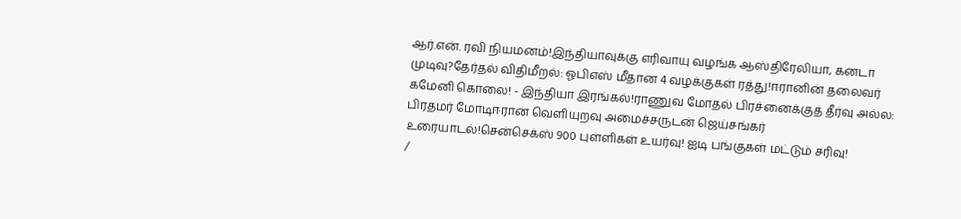ஆர்.என். ரவி நியமனம்!இந்தியாவுக்கு எரிவாயு வழங்க ஆஸ்திரேலியா, கனடா முடிவு?தேர்தல் விதிமீறல்: ஓபிஎஸ் மீதான 4 வழக்குகள் ரத்து!ஈரானின் தலைவர் கமேனி கொலை! - இந்தியா இரங்கல்!ராணுவ மோதல் பிரச்னைக்குத் தீர்வு அல்ல: பிரதமர் மோடிஈரான் வெளியுறவு அமைச்சருடன் ஜெய்சங்கர் உரையாடல்!சென்செக்ஸ் 900 புள்ளிகள் உயர்வு! ஐடி பங்குகள் மட்டும் சரிவு!
/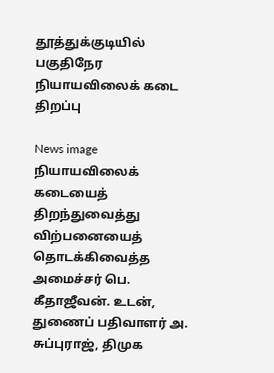தூத்துக்குடியில் பகுதிநேர நியாயவிலைக் கடை திறப்பு

News image
நியாயவிலைக் கடையைத் திறந்துவைத்து விற்பனையைத் தொடக்கிவைத்த அமைச்சர் பெ. கீதாஜீவன். உடன், துணைப் பதிவாளர் அ. சுப்புராஜ், திமுக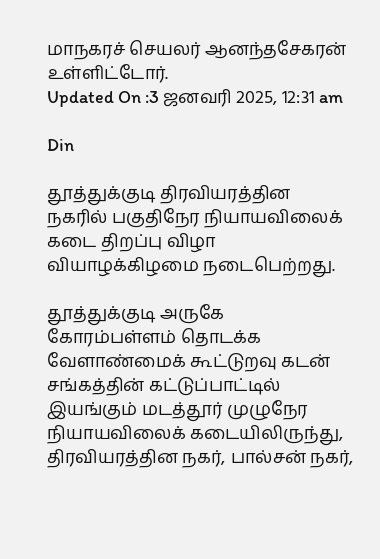மாநகரச் செயலர் ஆனந்தசேகரன் உள்ளிட்டோர்.
Updated On :3 ஜனவரி 2025, 12:31 am

Din

தூத்துக்குடி திரவியரத்தின நகரில் பகுதிநேர நியாயவிலைக் கடை திறப்பு விழா வியாழக்கிழமை நடைபெற்றது.

தூத்துக்குடி அருகே கோரம்பள்ளம் தொடக்க வேளாண்மைக் கூட்டுறவு கடன் சங்கத்தின் கட்டுப்பாட்டில் இயங்கும் மடத்தூர் முழுநேர நியாயவிலைக் கடையிலிருந்து, திரவியரத்தின நகர், பால்சன் நகர்,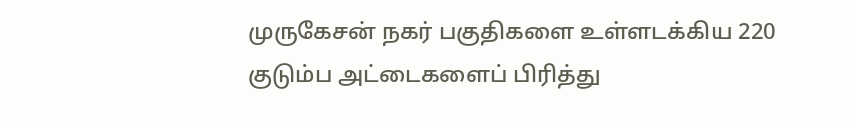முருகேசன் நகர் பகுதிகளை உள்ளடக்கிய 220 குடும்ப அட்டைகளைப் பிரித்து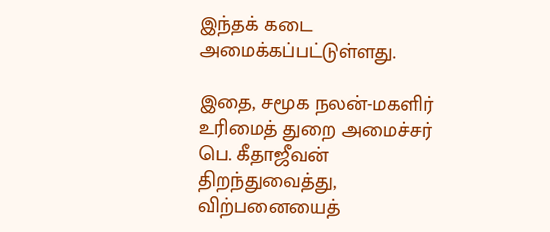இந்தக் கடை அமைக்கப்பட்டுள்ளது.

இதை, சமூக நலன்-மகளிர் உரிமைத் துறை அமைச்சர் பெ. கீதாஜீவன் திறந்துவைத்து, விற்பனையைத்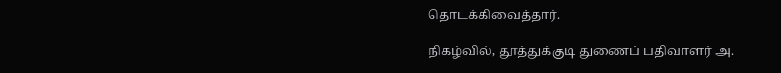தொடக்கிவைத்தார்.

நிகழ்வில், தூத்துக்குடி துணைப் பதிவாளர் அ.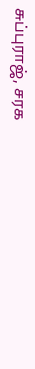சுப்புராஜ், சரக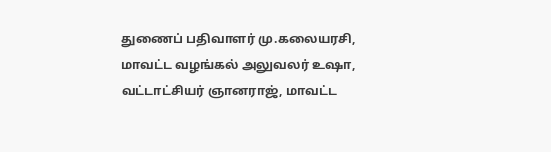துணைப் பதிவாளர் மு.கலையரசி, மாவட்ட வழங்கல் அலுவலர் உஷா, வட்டாட்சியர் ஞானராஜ், மாவட்ட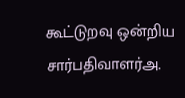கூட்டுறவு ஒன்றிய சார்பதிவாளர்அ.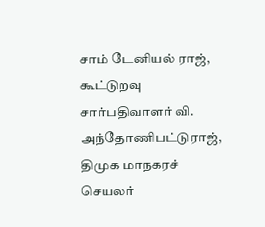சாம் டேனியல் ராஜ், கூட்டுறவு சார்பதிவாளர் வி. அந்தோணிபட்டுராஜ், திமுக மாநகரச் செயலர்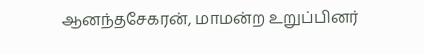ஆனந்தசேகரன், மாமன்ற உறுப்பினர்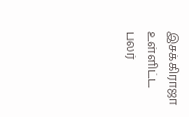இசக்கிராஜா உள்ளிட்ட பலர்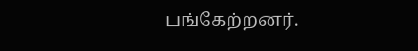பங்கேற்றனர்.